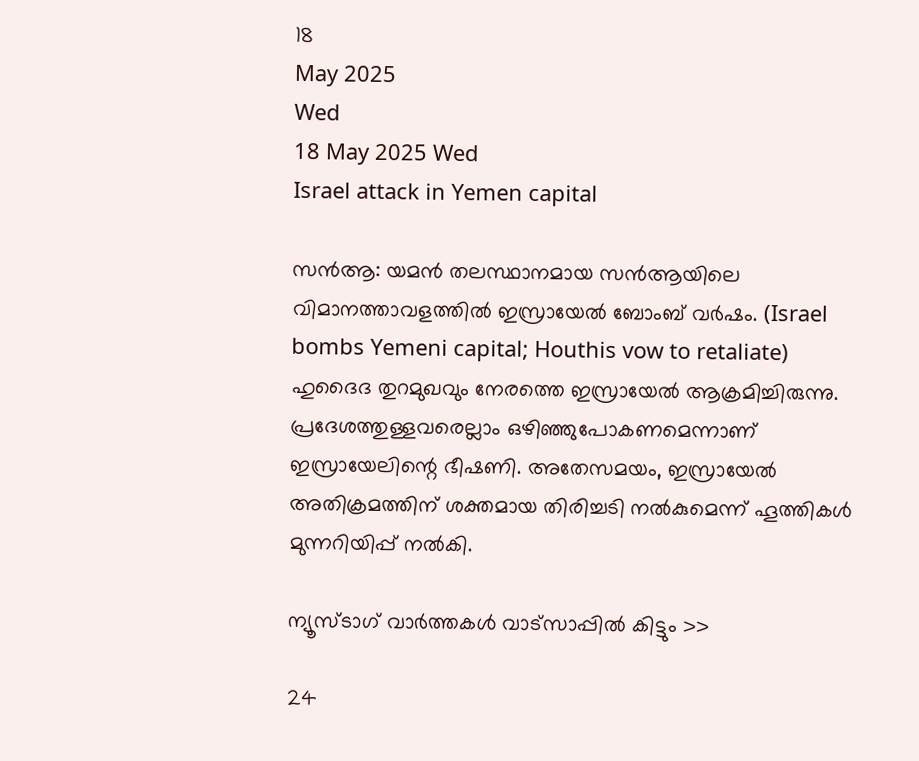18
May 2025
Wed
18 May 2025 Wed
Israel attack in Yemen capital

സന്‍ആ: യമന്‍ തലസ്ഥാനമായ സന്‍ആയിലെ വിമാനത്താവളത്തില്‍ ഇസ്രായേല്‍ ബോംബ് വര്‍ഷം. (Israel bombs Yemeni capital; Houthis vow to retaliate) ഹുദൈദ തുറമുഖവും നേരത്തെ ഇസ്രായേല്‍ ആക്രമിച്ചിരുന്നു. പ്രദേശത്തുള്ളവരെല്ലാം ഒഴിഞ്ഞുപോകണമെന്നാണ് ഇസ്രായേലിന്റെ ഭീഷണി. അതേസമയം, ഇസ്രായേല്‍ അതിക്രമത്തിന് ശക്തമായ തിരിച്ചടി നല്‍കുമെന്ന് ഹൂത്തികള്‍ മുന്നറിയിപ്പ് നല്‍കി.

ന്യൂസ്ടാഗ് വാര്‍ത്തകള്‍ വാട്‌സാപ്പില്‍ കിട്ടും >>

24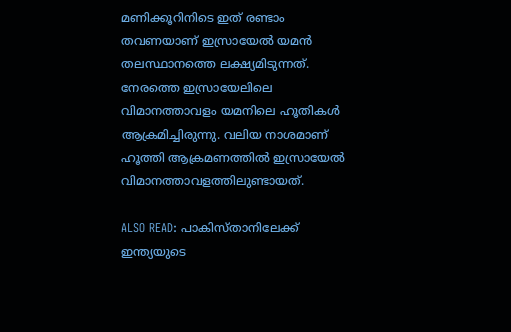മണിക്കൂറിനിടെ ഇത് രണ്ടാം തവണയാണ് ഇസ്രായേല്‍ യമന്‍ തലസ്ഥാനത്തെ ലക്ഷ്യമിടുന്നത്. നേരത്തെ ഇസ്രായേലിലെ വിമാനത്താവളം യമനിലെ ഹൂതികള്‍ ആക്രമിച്ചിരുന്നു. വലിയ നാശമാണ് ഹൂത്തി ആക്രമണത്തില്‍ ഇസ്രായേല്‍ വിമാനത്താവളത്തിലുണ്ടായത്.

ALSO READ: പാകിസ്താനിലേക്ക് ഇന്ത്യയുടെ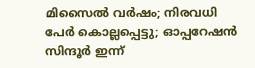മിസൈല്‍ വര്‍ഷം; നിരവധി പേര്‍ കൊല്ലപ്പെട്ടു; ഓപ്പറേഷന്‍ സിന്ദൂര്‍ ഇന്ന്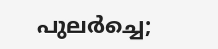പുലര്‍ച്ചെ;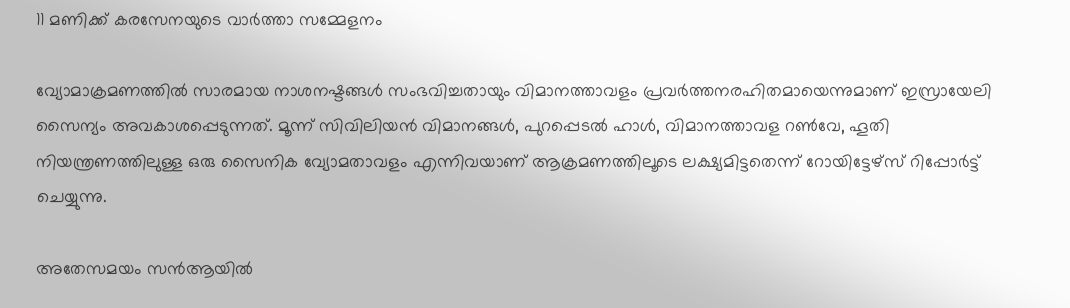11 മണിക്ക് കരസേനയുടെ വാര്‍ത്താ സമ്മേളനം

വ്യോമാക്രമണത്തില്‍ സാരമായ നാശനഷ്ടങ്ങള്‍ സംഭവിച്ചതായും വിമാനത്താവളം പ്രവര്‍ത്തനരഹിതമായെന്നുമാണ് ഇസ്രായേലി സൈന്യം അവകാശപ്പെടുന്നത്. മൂന്ന് സിവിലിയന്‍ വിമാനങ്ങള്‍, പുറപ്പെടല്‍ ഹാള്‍, വിമാനത്താവള റണ്‍വേ, ഹൂതി നിയന്ത്രണത്തിലുള്ള ഒരു സൈനിക വ്യോമതാവളം എന്നിവയാണ് ആക്രമണത്തിലൂടെ ലക്ഷ്യമിട്ടതെന്ന് റോയിട്ടേഴ്സ് റിപ്പോര്‍ട്ട് ചെയ്യുന്നു.

അതേസമയം സന്‍ആയില്‍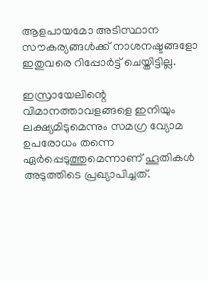ആളപായമോ അടിസ്ഥാന സൗകര്യങ്ങള്‍ക്ക് നാശനഷ്ടങ്ങളോ ഇതുവരെ റിപ്പോര്‍ട്ട് ചെയ്തിട്ടില്ല.

ഇസ്രായേലിന്റെ വിമാനത്താവളങ്ങളെ ഇനിയും ലക്ഷ്യമിടുമെന്നും സമഗ്ര വ്യോമ ഉപരോധം തന്നെ ഏര്‍പ്പെടുത്തുമെന്നാണ് ഹൂതികള്‍ അടുത്തിടെ പ്രഖ്യാപിച്ചത്.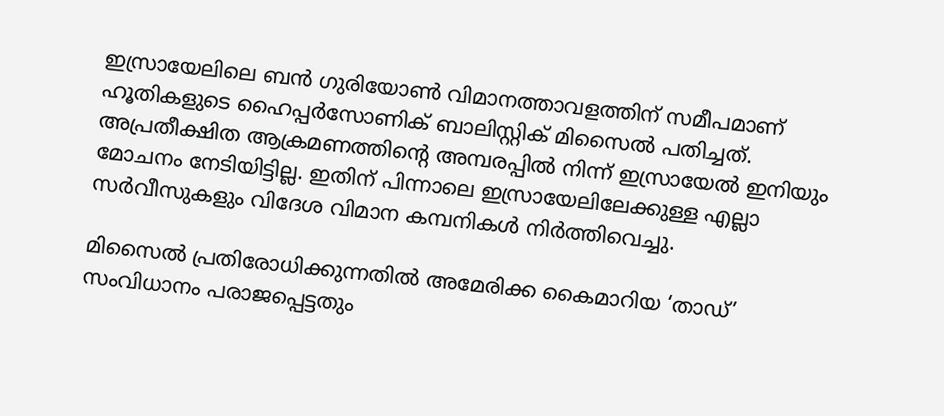ഇസ്രായേലിലെ ബന്‍ ഗുരിയോണ്‍ വിമാനത്താവളത്തിന് സമീപമാണ് ഹൂതികളുടെ ഹൈപ്പര്‍സോണിക് ബാലിസ്റ്റിക് മിസൈല്‍ പതിച്ചത്. അപ്രതീക്ഷിത ആക്രമണത്തിന്റെ അമ്പരപ്പില്‍ നിന്ന് ഇസ്രായേല്‍ ഇനിയും മോചനം നേടിയിട്ടില്ല. ഇതിന് പിന്നാലെ ഇസ്രായേലിലേക്കുള്ള എല്ലാ സര്‍വീസുകളും വിദേശ വിമാന കമ്പനികള്‍ നിര്‍ത്തിവെച്ചു.

മിസൈല്‍ പ്രതിരോധിക്കുന്നതില്‍ അമേരിക്ക കൈമാറിയ ‘താഡ്’ സംവിധാനം പരാജപ്പെട്ടതും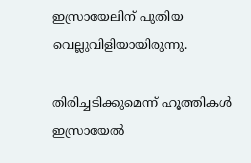ഇസ്രായേലിന് പുതിയ വെല്ലുവിളിയായിരുന്നു.

തിരിച്ചടിക്കുമെന്ന് ഹൂത്തികള്‍
ഇസ്രായേല്‍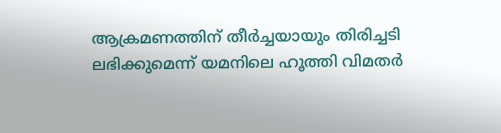ആക്രമണത്തിന് തീര്‍ച്ചയായും തിരിച്ചടി ലഭിക്കുമെന്ന് യമനിലെ ഹൂത്തി വിമതര്‍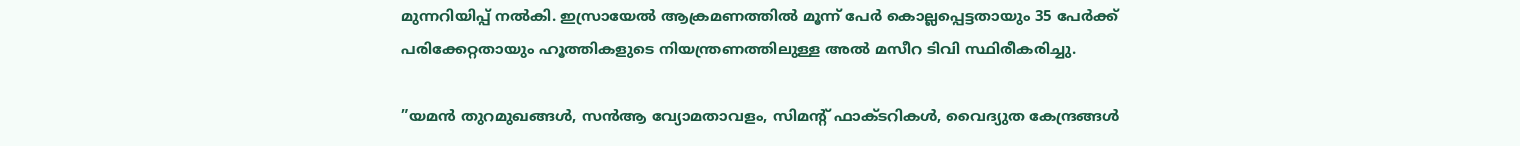മുന്നറിയിപ്പ് നല്‍കി. ഇസ്രായേല്‍ ആക്രമണത്തില്‍ മൂന്ന് പേര്‍ കൊല്ലപ്പെട്ടതായും 35 പേര്‍ക്ക് പരിക്കേറ്റതായും ഹൂത്തികളുടെ നിയന്ത്രണത്തിലുള്ള അല്‍ മസീറ ടിവി സ്ഥിരീകരിച്ചു.

”യമന്‍ തുറമുഖങ്ങള്‍, സന്‍ആ വ്യോമതാവളം, സിമന്റ് ഫാക്ടറികള്‍, വൈദ്യുത കേന്ദ്രങ്ങള്‍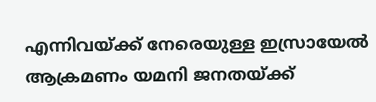എന്നിവയ്ക്ക് നേരെയുള്ള ഇസ്രായേല്‍ ആക്രമണം യമനി ജനതയ്ക്ക്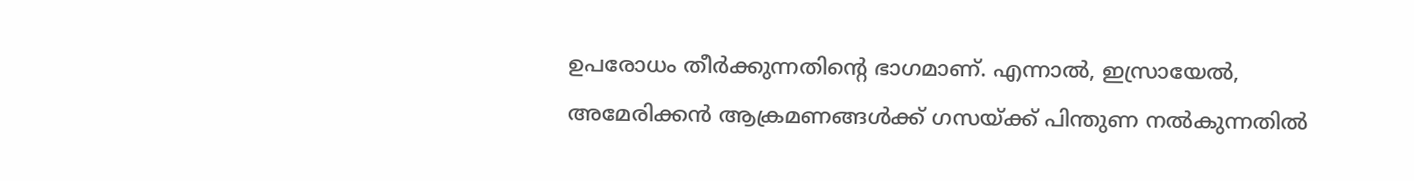ഉപരോധം തീര്‍ക്കുന്നതിന്റെ ഭാഗമാണ്. എന്നാല്‍, ഇസ്രായേല്‍, അമേരിക്കന്‍ ആക്രമണങ്ങള്‍ക്ക് ഗസയ്ക്ക് പിന്തുണ നല്‍കുന്നതില്‍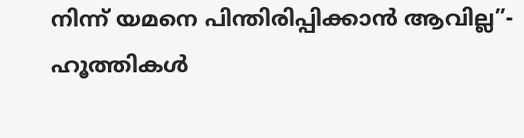നിന്ന് യമനെ പിന്തിരിപ്പിക്കാന്‍ ആവില്ല”- ഹൂത്തികള്‍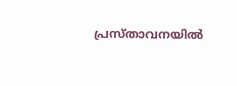പ്രസ്താവനയില്‍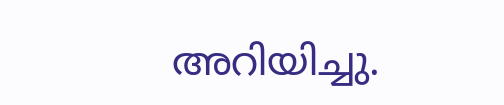അറിയിച്ചു.